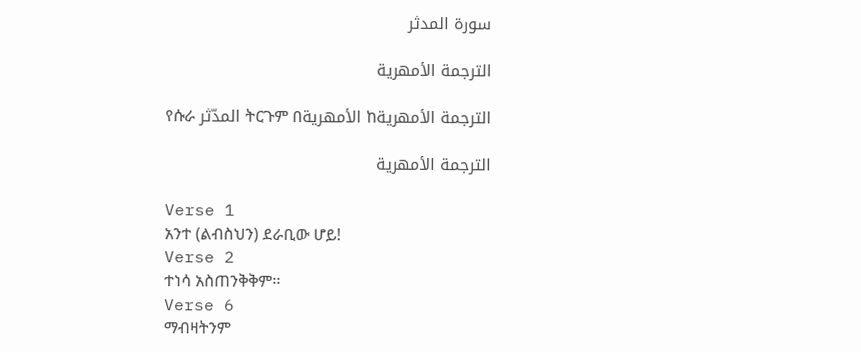سورة المدثر

الترجمة الأمهرية

የሱራ المدّثر ትርጉም በالأمهرية ከالترجمة الأمهرية

الترجمة الأمهرية

Verse 1
አንተ (ልብስህን) ደራቢው ሆይ!
Verse 2
ተነሳ አስጠንቅቅም፡፡
Verse 6
ማብዛትንም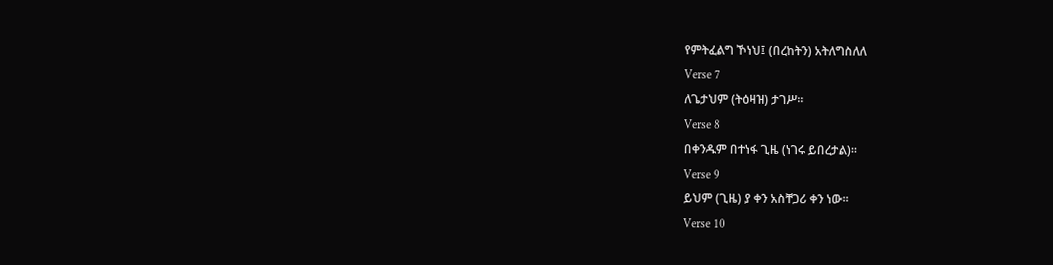የምትፈልግ ኾነህ፤ (በረከትን) አትለግስለለ
Verse 7
ለጌታህም (ትዕዛዝ) ታገሥ፡፡
Verse 8
በቀንዱም በተነፋ ጊዜ (ነገሩ ይበረታል)፡፡
Verse 9
ይህም (ጊዜ) ያ ቀን አስቸጋሪ ቀን ነው፡፡
Verse 10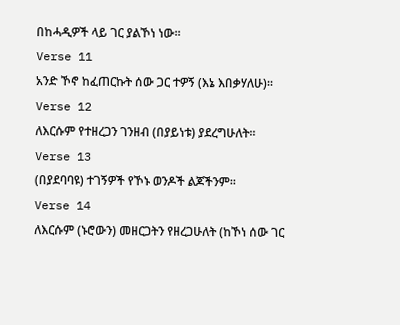በከሓዲዎች ላይ ገር ያልኾነ ነው፡፡
Verse 11
አንድ ኾኖ ከፈጠርኩት ሰው ጋር ተዎኝ (እኔ እበቃሃለሁ)፡፡
Verse 12
ለእርሱም የተዘረጋን ገንዘብ (በያይነቱ) ያደረግሁለት፡፡
Verse 13
(በያደባባዩ) ተገኝዎች የኾኑ ወንዶች ልጆችንም፡፡
Verse 14
ለእርሱም (ኑሮውን) መዘርጋትን የዘረጋሁለት (ከኾነ ሰው ገር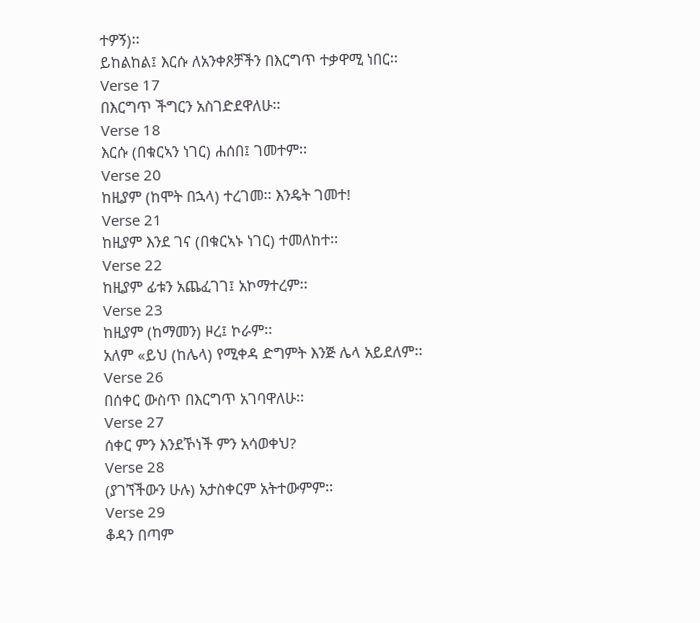ተዎኝ)፡፡
ይከልከል፤ እርሱ ለአንቀጾቻችን በእርግጥ ተቃዋሚ ነበር፡፡
Verse 17
በእርግጥ ችግርን አስገድደዋለሁ፡፡
Verse 18
እርሱ (በቁርኣን ነገር) ሐሰበ፤ ገመተም፡፡
Verse 20
ከዚያም (ከሞት በኋላ) ተረገመ፡፡ እንዴት ገመተ!
Verse 21
ከዚያም እንደ ገና (በቁርኣኑ ነገር) ተመለከተ፡፡
Verse 22
ከዚያም ፊቱን አጨፈገገ፤ አኮማተረም፡፡
Verse 23
ከዚያም (ከማመን) ዞረ፤ ኮራም፡፡
አለም «ይህ (ከሌላ) የሚቀዳ ድግምት እንጅ ሌላ አይደለም፡፡
Verse 26
በሰቀር ውስጥ በእርግጥ አገባዋለሁ፡፡
Verse 27
ሰቀር ምን እንደኾነች ምን አሳወቀህ?
Verse 28
(ያገኘችውን ሁሉ) አታስቀርም አትተውምም፡፡
Verse 29
ቆዳን በጣም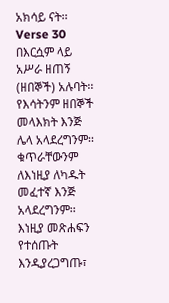አክሳይ ናት፡፡
Verse 30
በእርሷም ላይ አሥራ ዘጠኝ (ዘበኞች) አሉባት፡፡
የእሳትንም ዘበኞች መላእክት እንጅ ሌላ አላደረግንም፡፡ ቁጥራቸውንም ለእነዚያ ለካዱት መፈተኛ እንጅ አላደረግንም፡፡ እነዚያ መጽሐፍን የተሰጡት እንዲያረጋግጡ፣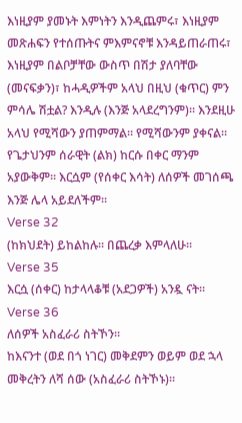እነዚያም ያመኑት እምነትን እንዲጨምሩ፣ እነዚያም መጽሐፍን የተሰጡትና ምእምናኖቹ እንዳይጠራጠሩ፣ እነዚያም በልቦቻቸው ውስጥ በሽታ ያለባቸው (መናፍቃን)፣ ከሓዲዎችም አላህ በዚህ (ቁጥር) ምን ምሳሌ ሽቷል? እንዲሉ (እንጅ አላደረግንም)፡፡ እንደዚሁ አላህ የሚሻውን ያጠምማል፡፡ የሚሻውንም ያቀናል፡፡ የጌታህንም ሰራዊት (ልክ) ከርሱ በቀር ማንም አያውቅም፡፡ እርሷም (የሰቀር እሳት) ለሰዎች መገሰጫ እንጅ ሌላ አይደለችም፡፡
Verse 32
(ከክህደት) ይከልከሉ፡፡ በጨረቃ እምላለሁ፡፡
Verse 35
እርሷ (ሰቀር) ከታላላቆቹ (አደጋዎች) አንዷ ናት፡፡
Verse 36
ለሰዎች አስፈራሪ ስትኾን፡፡
ከእናንተ (ወደ በጎ ነገር) መቅደምን ወይም ወደ ኋላ መቅረትን ለሻ ሰው (አስፈራሪ ስትኾኑ)፡፡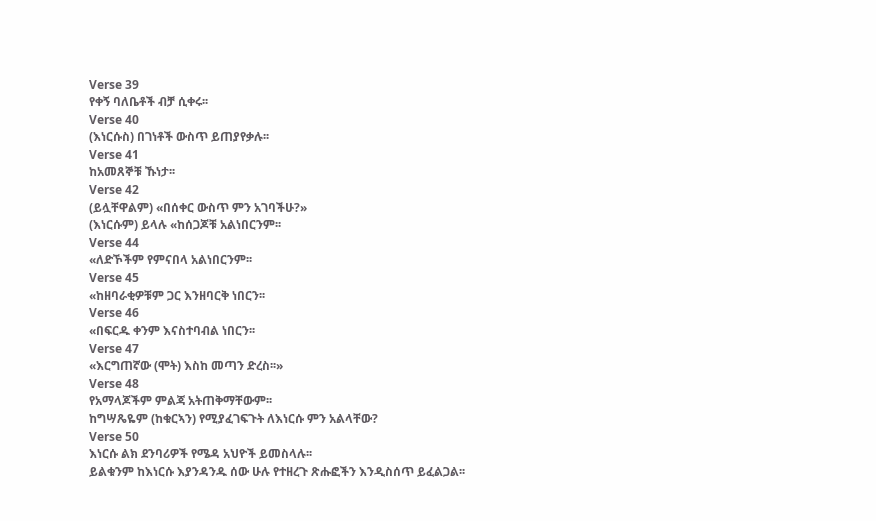Verse 39
የቀኝ ባለቤቶች ብቻ ሲቀሩ፡፡
Verse 40
(እነርሱስ) በገነቶች ውስጥ ይጠያየቃሉ፡፡
Verse 41
ከአመጸኞቹ ኹነታ፡፡
Verse 42
(ይሏቸዋልም) «በሰቀር ውስጥ ምን አገባችሁ?»
(እነርሱም) ይላሉ «ከሰጋጆቹ አልነበርንም፡፡
Verse 44
«ለድኾችም የምናበላ አልነበርንም፡፡
Verse 45
«ከዘባራቂዎቹም ጋር እንዘባርቅ ነበርን፡፡
Verse 46
«በፍርዱ ቀንም እናስተባብል ነበርን፡፡
Verse 47
«እርግጠኛው (ሞት) እስከ መጣን ድረስ፡፡»
Verse 48
የአማላጆችም ምልጃ አትጠቅማቸውም፡፡
ከግሣጼዬም (ከቁርኣን) የሚያፈገፍጉት ለእነርሱ ምን አልላቸው?
Verse 50
እነርሱ ልክ ደንባሪዎች የሜዳ አህዮች ይመስላሉ፡፡
ይልቁንም ከእነርሱ እያንዳንዱ ሰው ሁሉ የተዘረጉ ጽሑፎችን እንዲስሰጥ ይፈልጋል፡፡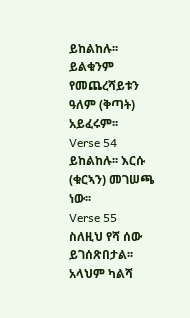ይከልከሉ፡፡ ይልቁንም የመጨረሻይቱን ዓለም (ቅጣት) አይፈሩም፡፡
Verse 54
ይከልከሉ፡፡ እርሱ (ቁርኣን) መገሠጫ ነው፡፡
Verse 55
ስለዚህ የሻ ሰው ይገሰጽበታል፡፡
አላህም ካልሻ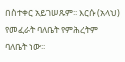በስተቀር አይገሠጹም፡፡ እርሱ (አላህ) የመፈራት ባለቤት የምሕረትም ባለቤት ነው፡፡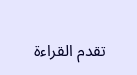تقدم القراءة